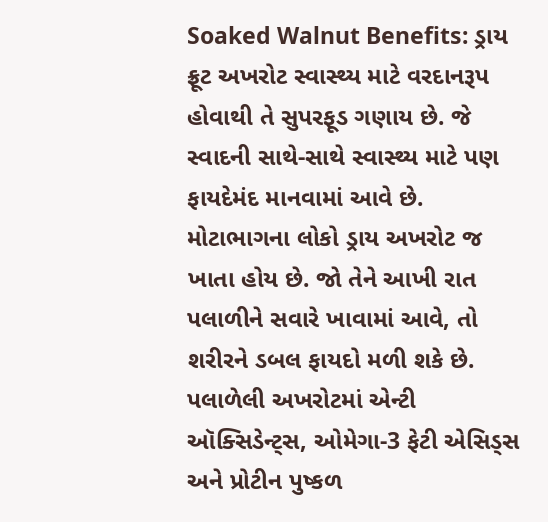Soaked Walnut Benefits: ડ્રાય ફ્રૂટ અખરોટ સ્વાસ્થ્ય માટે વરદાનરૂપ હોવાથી તે સુપરફૂડ ગણાય છે. જે સ્વાદની સાથે-સાથે સ્વાસ્થ્ય માટે પણ ફાયદેમંદ માનવામાં આવે છે. મોટાભાગના લોકો ડ્રાય અખરોટ જ ખાતા હોય છે. જો તેને આખી રાત પલાળીને સવારે ખાવામાં આવે, તો શરીરને ડબલ ફાયદો મળી શકે છે.
પલાળેલી અખરોટમાં એન્ટી ઑક્સિડેન્ટ્સ, ઓમેગા-3 ફેટી એસિડ્સ અને પ્રોટીન પુષ્કળ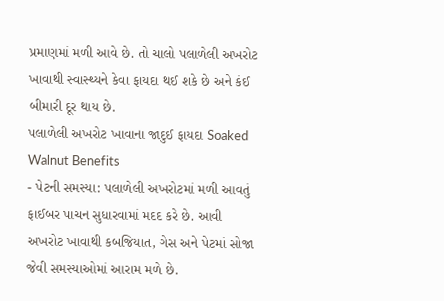પ્રમાણમાં મળી આવે છે. તો ચાલો પલાળેલી અખરોટ ખાવાથી સ્વાસ્થ્યને કેવા ફાયદા થઈ શકે છે અને કંઈ બીમારી દૂર થાય છે.
પલાળેલી અખરોટ ખાવાના જાદુઈ ફાયદા Soaked Walnut Benefits
- પેટની સમસ્યા: પલાળેલી અખરોટમાં મળી આવતું ફાઈબર પાચન સુધારવામાં મદદ કરે છે. આવી અખરોટ ખાવાથી કબજિયાત, ગેસ અને પેટમાં સોજા જેવી સમસ્યાઓમાં આરામ મળે છે.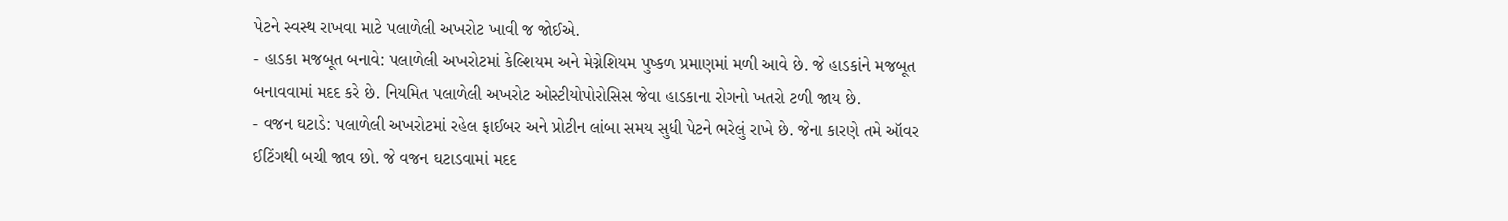પેટને સ્વસ્થ રાખવા માટે પલાળેલી અખરોટ ખાવી જ જોઈએ.
- હાડકા મજબૂત બનાવે: પલાળેલી અખરોટમાં કેલ્શિયમ અને મેગ્નેશિયમ પુષ્કળ પ્રમાણમાં મળી આવે છે. જે હાડકાંને મજબૂત બનાવવામાં મદદ કરે છે. નિયમિત પલાળેલી અખરોટ ઓસ્ટીયોપોરોસિસ જેવા હાડકાના રોગનો ખતરો ટળી જાય છે.
- વજન ઘટાડે: પલાળેલી અખરોટમાં રહેલ ફાઈબર અને પ્રોટીન લાંબા સમય સુધી પેટને ભરેલું રાખે છે. જેના કારણે તમે ઑવર ઈટિંગથી બચી જાવ છો. જે વજન ઘટાડવામાં મદદ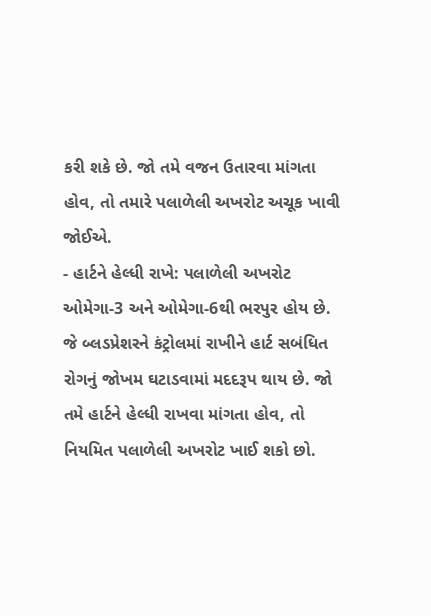કરી શકે છે. જો તમે વજન ઉતારવા માંગતા હોવ, તો તમારે પલાળેલી અખરોટ અચૂક ખાવી જોઈએ.
- હાર્ટને હેલ્ધી રાખે: પલાળેલી અખરોટ ઓમેગા-3 અને ઓમેગા-6થી ભરપુર હોય છે. જે બ્લડપ્રેશરને કંટ્રોલમાં રાખીને હાર્ટ સબંધિત રોગનું જોખમ ઘટાડવામાં મદદરૂપ થાય છે. જો તમે હાર્ટને હેલ્ધી રાખવા માંગતા હોવ, તો નિયમિત પલાળેલી અખરોટ ખાઈ શકો છો.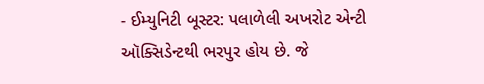- ઈમ્યુનિટી બૂસ્ટર: પલાળેલી અખરોટ એન્ટી ઑક્સિડેન્ટથી ભરપુર હોય છે. જે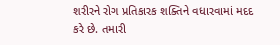શરીરને રોગ પ્રતિકારક શક્તિને વધારવામાં મદદ કરે છે. તમારી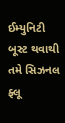ઈમ્યુનિટી બૂસ્ટ થવાથી તમે સિઝનલ ફ્લૂ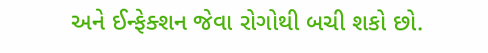અને ઈન્ફેક્શન જેવા રોગોથી બચી શકો છો.